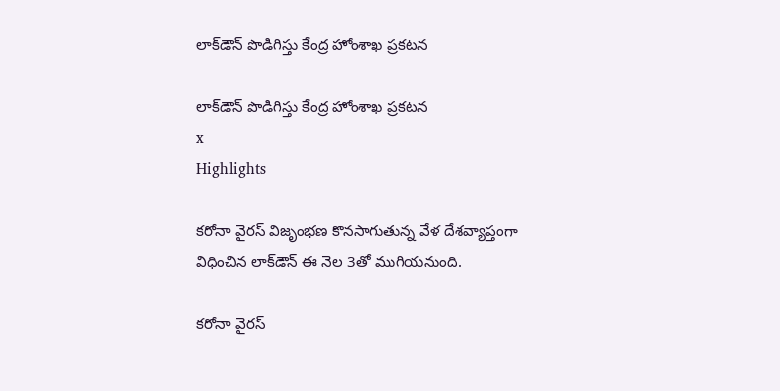లాక్‌డౌన్‌ పొడిగిస్తు కేంద్ర హోంశాఖ ప్రకటన

లాక్‌డౌన్‌ పొడిగిస్తు కేంద్ర హోంశాఖ ప్రకటన
x
Highlights

కరోనా వైరస్ విజృంభణ కొనసాగుతున్న వేళ దేశవ్యాప్తంగా విధించిన లాక్‌డౌన్‌ ఈ నెల 3తో ముగియనుంది.

కరోనా వైరస్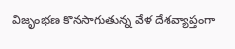విజృంభణ కొనసాగుతున్న వేళ దేశవ్యాప్తంగా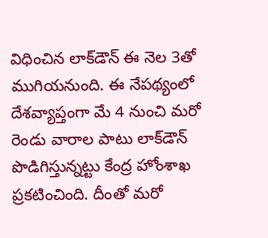విధించిన లాక్‌డౌన్‌ ఈ నెల 3తో ముగియనుంది. ఈ నేపథ్యంలో దేశవ్యాప్తంగా మే 4 నుంచి మరో రెండు వారాల పాటు లాక్‌డౌన్‌ పొడిగిస్తున్నట్టు కేంద్ర హోంశాఖ ప్రకటించింది. దీంతో మరో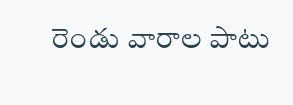రెండు వారాల పాటు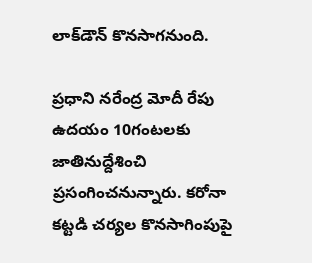లాక్‌డౌన్‌ కొనసాగనుంది.

ప్రధాని నరేంద్ర మోదీ రేపు ఉదయం 10గంటలకు జాతినుద్దేశించి ప్రసంగించనున్నారు. కరోనా కట్టడి చర్యల కొనసాగింపుపై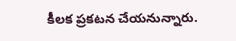కీలక ప్రకటన చేయనున్నారు.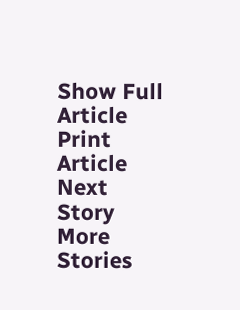Show Full Article
Print Article
Next Story
More Stories